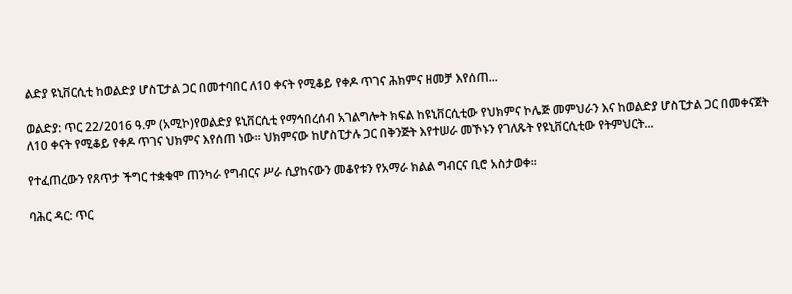ልድያ ዩኒቨርሲቲ ከወልድያ ሆስፒታል ጋር በመተባበር ለ10 ቀናት የሚቆይ የቀዶ ጥገና ሕክምና ዘመቻ እየሰጠ...

ወልድያ: ጥር 22/2016 ዓ.ም (አሚኮ)የወልድያ ዩኒቨርሲቲ የማኅበረሰብ አገልግሎት ክፍል ከዩኒቨርሲቲው የህክምና ኮሌጅ መምህራን እና ከወልድያ ሆስፒታል ጋር በመቀናጀት ለ10 ቀናት የሚቆይ የቀዶ ጥገና ህክምና እየሰጠ ነው። ህክምናው ከሆስፒታሉ ጋር በቅንጅት እየተሠራ መኾኑን የገለጹት የዩኒቨርሲቲው የትምህርት...

የተፈጠረውን የጸጥታ ችግር ተቋቁሞ ጠንካራ የግብርና ሥራ ሲያከናውን መቆየቱን የአማራ ክልል ግብርና ቢሮ አስታወቀ።

ባሕር ዳር: ጥር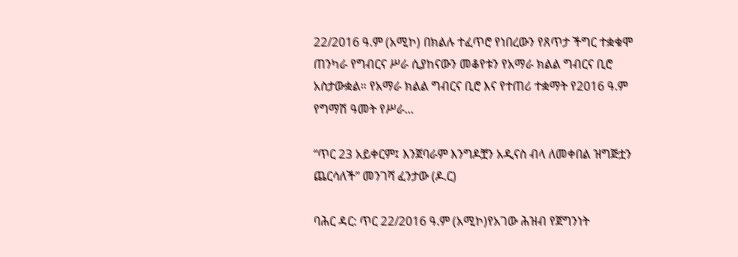22/2016 ዓ.ም (አሚኮ) በክልሉ ተፈጥሮ የነበረውን የጸጥታ ችግር ተቋቁሞ ጠንካራ የግብርና ሥራ ሲያከናውን መቆየቱን የአማራ ክልል ግብርና ቢሮ አስታውቋል። የአማራ ክልል ግብርና ቢሮ እና የተጠሪ ተቋማት የ2016 ዓ.ም የግማሽ ዓመት የሥራ...

“ጥር 23 አይቀርም፤ እንጀባራም እንግዶቿን አዲናስ ብላ ለመቀበል ዝግጅቷን ጨርሳለች” መንገሻ ፈንታው (ዶ.ር)

ባሕር ዳር: ጥር 22/2016 ዓ.ም (አሚኮ)የአገው ሕዝብ የጀግንነት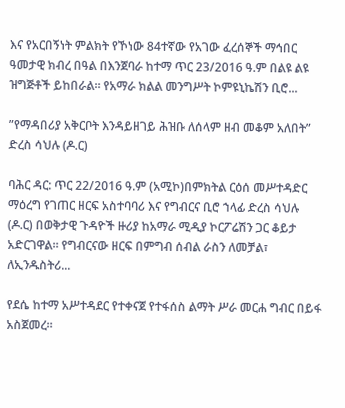እና የአርበኝነት ምልክት የኾነው 84ተኛው የአገው ፈረሰኞች ማኅበር ዓመታዊ ክብረ በዓል በእንጀባራ ከተማ ጥር 23/2016 ዓ.ም በልዩ ልዩ ዝግጅቶች ይከበራል። የአማራ ክልል መንግሥት ኮምዩኒኬሽን ቢሮ...

”የማዳበሪያ አቅርቦት እንዳይዘገይ ሕዝቡ ለሰላም ዘብ መቆም አለበት” ድረስ ሳህሉ (ዶ.ር)

ባሕር ዳር: ጥር 22/2016 ዓ.ም (አሚኮ)በምክትል ርዕሰ መሥተዳድር ማዕረግ የገጠር ዘርፍ አስተባባሪ እና የግብርና ቢሮ ኀላፊ ድረስ ሳህሉ (ዶ.ር) በወቅታዊ ጉዳዮች ዙሪያ ከአማራ ሚዲያ ኮርፖሬሽን ጋር ቆይታ አድርገዋል። የግብርናው ዘርፍ በምግብ ሰብል ራስን ለመቻል፣ ለኢንዱስትሪ...

የደሴ ከተማ አሥተዳደር የተቀናጀ የተፋሰስ ልማት ሥራ መርሐ ግብር በይፋ አስጀመረ።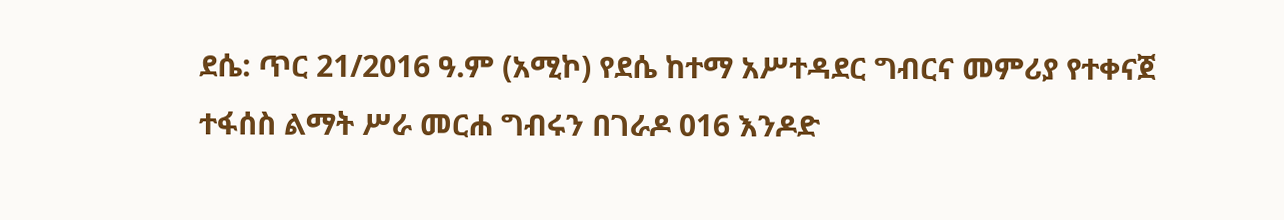ደሴ: ጥር 21/2016 ዓ.ም (አሚኮ) የደሴ ከተማ አሥተዳደር ግብርና መምሪያ የተቀናጀ ተፋሰስ ልማት ሥራ መርሐ ግብሩን በገራዶ 016 እንዶድ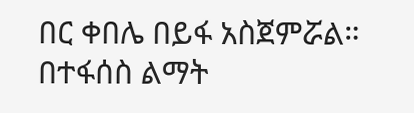በር ቀበሌ በይፋ አስጀምሯል። በተፋሰስ ልማት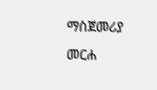ማስጀመሪያ መርሐ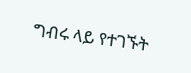ግብሩ ላይ የተገኙት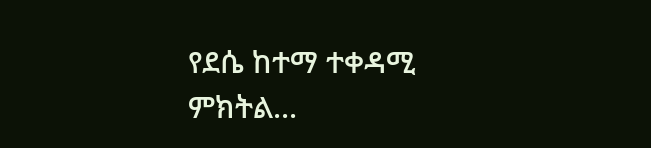የደሴ ከተማ ተቀዳሚ ምክትል...